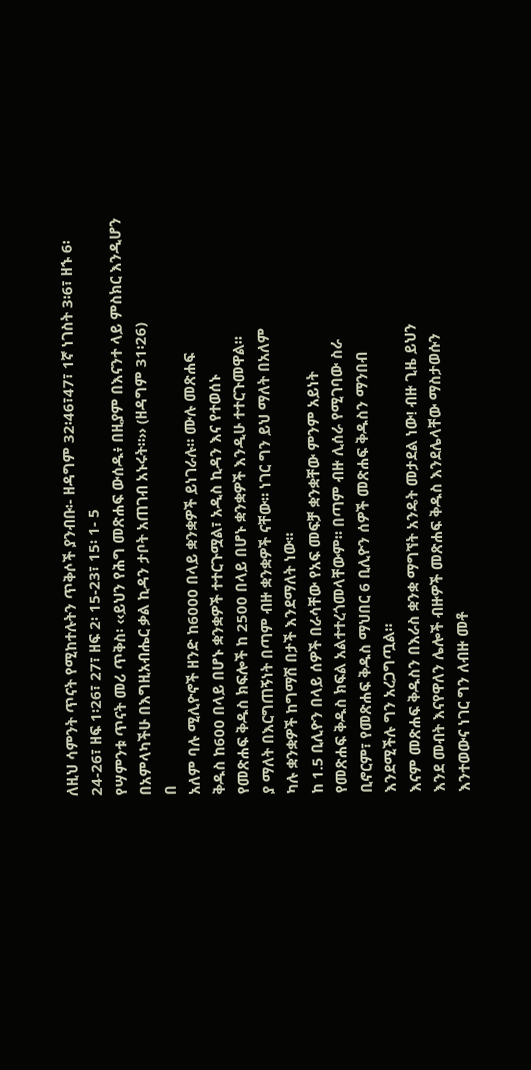ለዚህ ሳምንት ጥናት የሚከተሉትን ጥቅሶች ያንብቡ፡- ዘዳግም 32፡46፣47፣ 1ኛ ነገስት 3፡6፣ ዘኁ 6፡24-26፣ ዘፍ 1፡26፣ 27፣ ዘፍ 2፡ 15-23፣ 15፡ 1- 5
የሣምንቱ ጥናት መሪ ጥቅስ፡ ‹‹ይህን የሕግ መጽሐፍ ውሰዱ፥ በዚያም በእናንተ ላይ ምስክር እንዲሆን በአምላካችሁ በእግዚአብሔር ቃል ኪዳን ታቦት አጠገብ አኑሩት።›› (ዘዳግም 31፡26)
በ
አለም ባሉ ሚሊዮኖች ዘንድ ከ6000 በላይ ቋንቋዎች ይነገራሉ። ሙሉ መጽሐፍ
ቅዱስ ከ600 በላይ በሆኑ ቋንቋዎች ተተርጉሟል፣ አዲስ ኪዳን እና የተወሰኑ
የመጽሐፍ ቅዱስ ክፍሎች ከ 2500 በላይ በሆኑ ቋንቋዎች እንዲሁ ተተርጉመዋል።
ያ ማለት በእርግጠኝነት በጣም ብዙ ቋንቋዎች ናቸው። ነገር ግን ይህ ማለት በአለም
ካሉ ቋንቋዎች ከግማሽ በታች እንደማለት ነው።
ከ 1.5 ቢሊዮን በላይ ሰዎች በራሳቸው የአፍ መፍቻ ቋንቋቸው ምንም አይነት
የመጽሐፍ ቅዱስ ክፍል አልተተረጎመላቸውም። በጣም ብዙ ሊሰራ የሚገባው ስራ
ቢኖርም፣ የመጽሐፍ ቅዱስ ማህበር 6 ቢሊዮን ሰዎች መጽሐፍ ቅዱስን ማንበብ
እንደሚችሉ ግን አረጋግጧል።
እናም መጽሐፍ ቅዱስን በእራስ ቋንቋ ማግኘት አንዴት መታደል ነው! ብዙ ጊዜ ይህን
እንደ መብት እናየዋለን ሌሎች ብዙዎች መጽሐፍ ቅዱስ እንደሌላቸው ማስታወሱን
እንተወውና ነገር ግን ለብዙ መቶ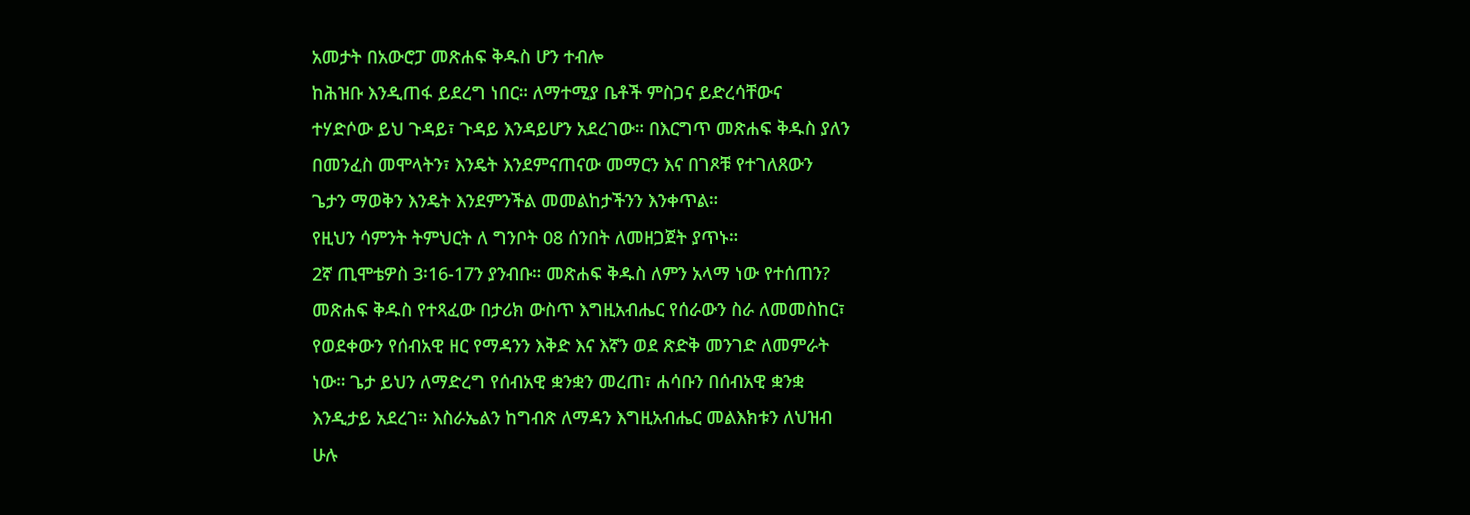አመታት በአውሮፓ መጽሐፍ ቅዱስ ሆን ተብሎ
ከሕዝቡ እንዲጠፋ ይደረግ ነበር። ለማተሚያ ቤቶች ምስጋና ይድረሳቸውና
ተሃድሶው ይህ ጉዳይ፣ ጉዳይ እንዳይሆን አደረገው። በእርግጥ መጽሐፍ ቅዱስ ያለን
በመንፈስ መሞላትን፣ እንዴት እንደምናጠናው መማርን እና በገጾቹ የተገለጸውን
ጌታን ማወቅን እንዴት እንደምንችል መመልከታችንን እንቀጥል።
የዚህን ሳምንት ትምህርት ለ ግንቦት 08 ሰንበት ለመዘጋጀት ያጥኑ።
2ኛ ጢሞቴዎስ 3፡16-17ን ያንብቡ። መጽሐፍ ቅዱስ ለምን አላማ ነው የተሰጠን?
መጽሐፍ ቅዱስ የተጻፈው በታሪክ ውስጥ እግዚአብሔር የሰራውን ስራ ለመመስከር፣
የወደቀውን የሰብአዊ ዘር የማዳንን እቅድ እና እኛን ወደ ጽድቅ መንገድ ለመምራት
ነው። ጌታ ይህን ለማድረግ የሰብአዊ ቋንቋን መረጠ፣ ሐሳቡን በሰብአዊ ቋንቋ
እንዲታይ አደረገ። እስራኤልን ከግብጽ ለማዳን እግዚአብሔር መልእክቱን ለህዝብ
ሁሉ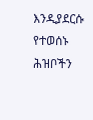እንዲያደርሱ የተወሰኑ ሕዝቦችን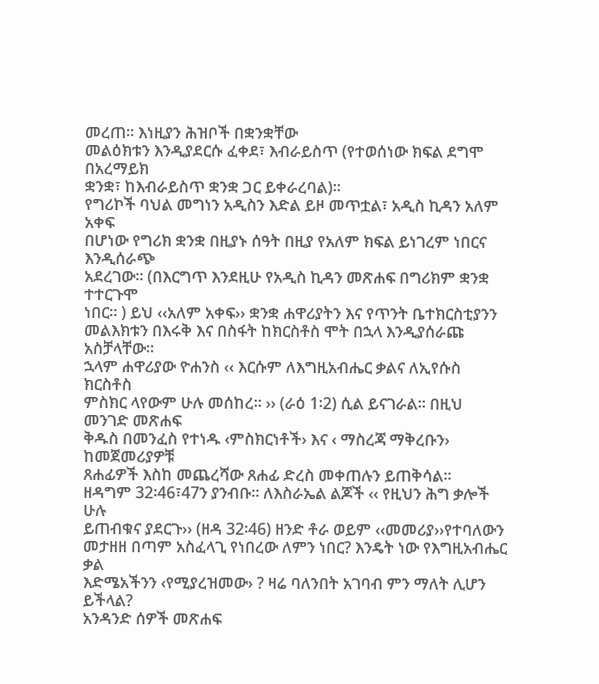መረጠ። እነዚያን ሕዝቦች በቋንቋቸው
መልዕክቱን እንዲያደርሱ ፈቀደ፣ እብራይስጥ (የተወሰነው ክፍል ደግሞ በአረማይክ
ቋንቋ፣ ከእብራይስጥ ቋንቋ ጋር ይቀራረባል)።
የግሪኮች ባህል መግነን አዲስን እድል ይዞ መጥቷል፣ አዲስ ኪዳን አለም አቀፍ
በሆነው የግሪክ ቋንቋ በዚያኑ ሰዓት በዚያ የአለም ክፍል ይነገረም ነበርና እንዲሰራጭ
አደረገው። (በእርግጥ እንደዚሁ የአዲስ ኪዳን መጽሐፍ በግሪክም ቋንቋ ተተርጉሞ
ነበር። ) ይህ ‹‹አለም አቀፍ›› ቋንቋ ሐዋሪያትን እና የጥንት ቤተክርስቲያንን
መልእክቱን በእሩቅ እና በስፋት ከክርስቶስ ሞት በኋላ እንዲያሰራጩ አስቻላቸው።
ኋላም ሐዋሪያው ዮሐንስ ‹‹ እርሱም ለእግዚአብሔር ቃልና ለኢየሱስ ክርስቶስ
ምስክር ላየውም ሁሉ መሰከረ። ›› (ራዕ 1፡2) ሲል ይናገራል። በዚህ መንገድ መጽሐፍ
ቅዱስ በመንፈስ የተነዱ ‹ምስክርነቶች› እና ‹ ማስረጃ ማቅረቡን› ከመጀመሪያዎቹ
ጸሐፊዎች እስከ መጨረሻው ጸሐፊ ድረስ መቀጠሉን ይጠቅሳል።
ዘዳግም 32፡46፣47ን ያንብቡ። ለእስራኤል ልጆች ‹‹ የዚህን ሕግ ቃሎች ሁሉ
ይጠብቁና ያደርጉ›› (ዘዳ 32፡46) ዘንድ ቶራ ወይም ‹‹መመሪያ››የተባለውን
መታዘዘ በጣም አስፈላጊ የነበረው ለምን ነበር? እንዴት ነው የእግዚአብሔር ቃል
እድሜአችንን ‹የሚያረዝመው› ? ዛሬ ባለንበት አገባብ ምን ማለት ሊሆን ይችላል?
አንዳንድ ሰዎች መጽሐፍ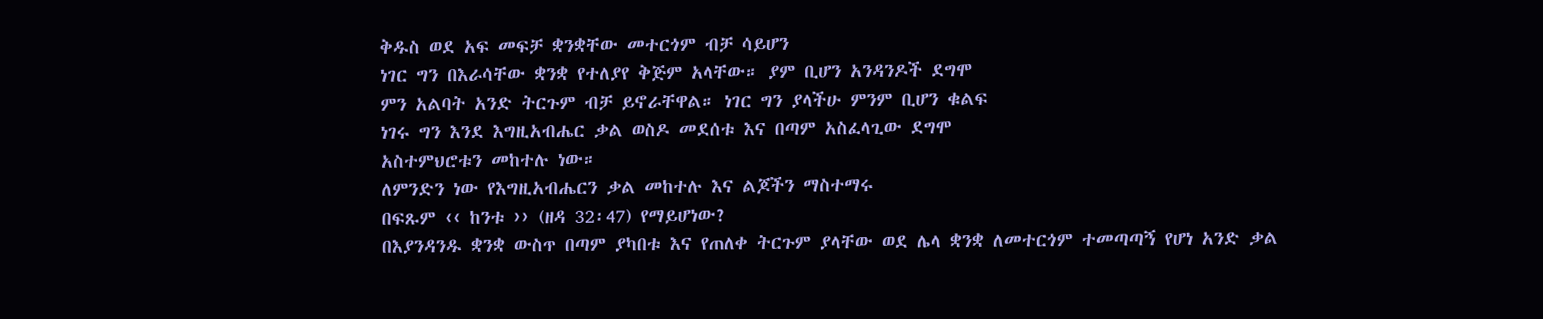ቅዱስ ወደ አፍ መፍቻ ቋንቋቸው መተርጎም ብቻ ሳይሆን
ነገር ግን በእራሳቸው ቋንቋ የተለያየ ቅጅም አላቸው። ያም ቢሆን አንዳንዶች ደግሞ
ምን አልባት አንድ ትርጉም ብቻ ይኖራቸዋል። ነገር ግን ያላችሁ ምንም ቢሆን ቁልፍ
ነገሩ ግን እንደ እግዚአብሔር ቃል ወስዶ መደሰቱ እና በጣም አስፈላጊው ደግሞ
አስተምህሮቱን መከተሉ ነው።
ለምንድን ነው የእግዚአብሔርን ቃል መከተሉ እና ልጆችን ማስተማሩ
በፍጹም ‹‹ ከንቱ ›› (ዘዳ 32፡47) የማይሆነው?
በእያንዳንዱ ቋንቋ ውስጥ በጣም ያካበቱ እና የጠለቀ ትርጉም ያላቸው ወደ ሌላ ቋንቋ ለመተርጎም ተመጣጣኝ የሆነ አንድ ቃል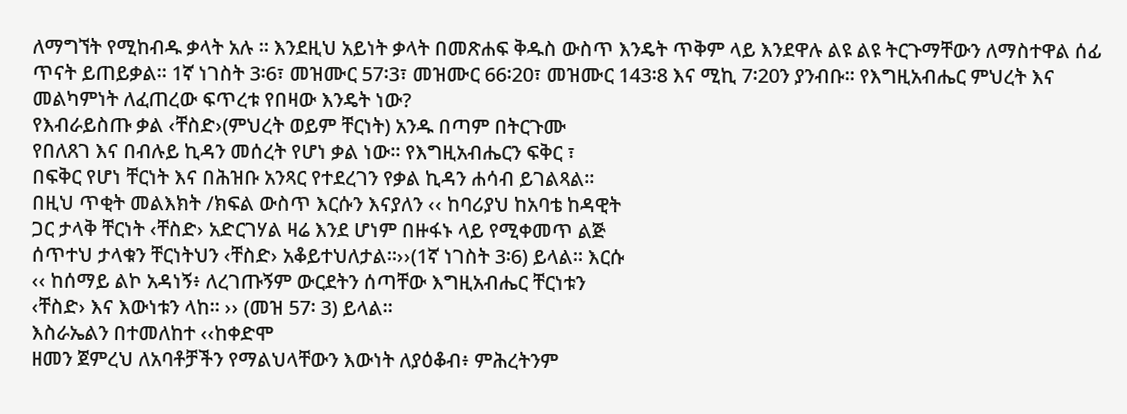ለማግኘት የሚከብዱ ቃላት አሉ ። እንደዚህ አይነት ቃላት በመጽሐፍ ቅዱስ ውስጥ እንዴት ጥቅም ላይ እንደዋሉ ልዩ ልዩ ትርጉማቸውን ለማስተዋል ሰፊ ጥናት ይጠይቃል። 1ኛ ነገስት 3፡6፣ መዝሙር 57፡3፣ መዝሙር 66፡20፣ መዝሙር 143፡8 እና ሚኪ 7፡20ን ያንብቡ። የእግዚአብሔር ምህረት እና መልካምነት ለፈጠረው ፍጥረቱ የበዛው እንዴት ነው?
የእብራይስጡ ቃል ‹ቸስድ›(ምህረት ወይም ቸርነት) አንዱ በጣም በትርጉሙ
የበለጸገ እና በብሉይ ኪዳን መሰረት የሆነ ቃል ነው። የእግዚአብሔርን ፍቅር ፣
በፍቅር የሆነ ቸርነት እና በሕዝቡ አንጻር የተደረገን የቃል ኪዳን ሐሳብ ይገልጻል።
በዚህ ጥቂት መልእክት /ክፍል ውስጥ እርሱን እናያለን ‹‹ ከባሪያህ ከአባቴ ከዳዊት
ጋር ታላቅ ቸርነት ‹ቸስድ› አድርገሃል ዛሬ እንደ ሆነም በዙፋኑ ላይ የሚቀመጥ ልጅ
ሰጥተህ ታላቁን ቸርነትህን ‹ቸስድ› አቆይተህለታል።››(1ኛ ነገስት 3፡6) ይላል። እርሱ
‹‹ ከሰማይ ልኮ አዳነኝ፥ ለረገጡኝም ውርደትን ሰጣቸው እግዚአብሔር ቸርነቱን
‹ቸስድ› እና እውነቱን ላከ። ›› (መዝ 57፡ 3) ይላል።
እስራኤልን በተመለከተ ‹‹ከቀድሞ
ዘመን ጀምረህ ለአባቶቻችን የማልህላቸውን እውነት ለያዕቆብ፥ ምሕረትንም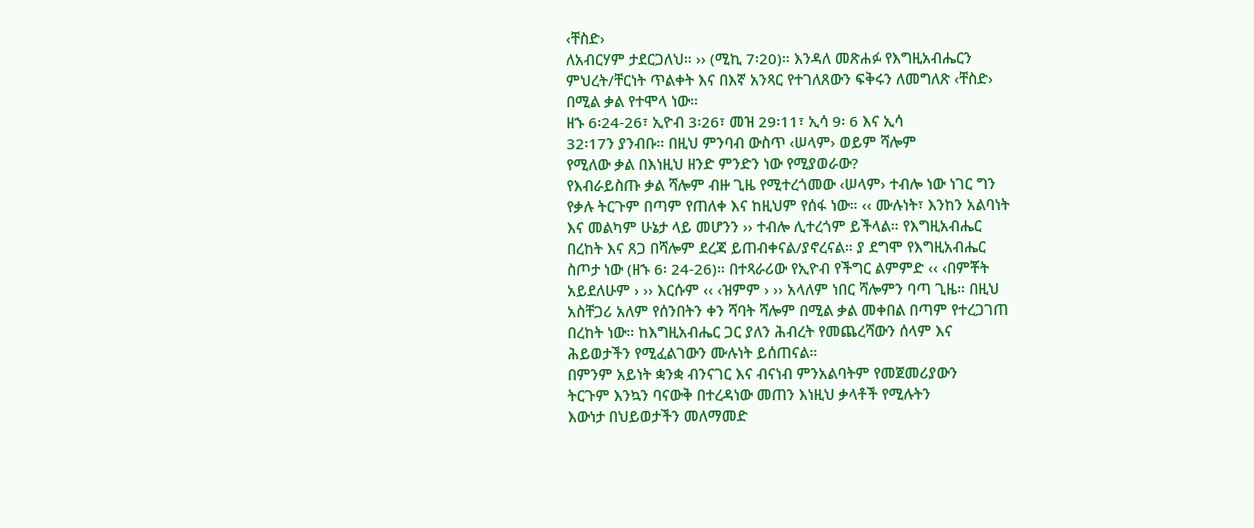‹ቸስድ›
ለአብርሃም ታደርጋለህ። ›› (ሚኪ 7፡20)። እንዳለ መጽሐፉ የእግዚአብሔርን
ምህረት/ቸርነት ጥልቀት እና በእኛ አንጻር የተገለጸውን ፍቅሩን ለመግለጽ ‹ቸስድ›
በሚል ቃል የተሞላ ነው።
ዘኁ 6፡24-26፣ ኢዮብ 3፡26፣ መዝ 29፡11፣ ኢሳ 9፡ 6 እና ኢሳ
32፡17ን ያንብቡ። በዚህ ምንባብ ውስጥ ‹ሠላም› ወይም ሻሎም
የሚለው ቃል በእነዚህ ዘንድ ምንድን ነው የሚያወራው?
የእብራይስጡ ቃል ሻሎም ብዙ ጊዜ የሚተረጎመው ‹ሠላም› ተብሎ ነው ነገር ግን
የቃሉ ትርጉም በጣም የጠለቀ እና ከዚህም የሰፋ ነው። ‹‹ ሙሉነት፣ እንከን አልባነት
እና መልካም ሁኔታ ላይ መሆንን ›› ተብሎ ሊተረጎም ይችላል። የእግዚአብሔር
በረከት እና ጸጋ በሻሎም ደረጃ ይጠብቀናል/ያኖረናል። ያ ደግሞ የእግዚአብሔር
ስጦታ ነው (ዘኁ 6፡ 24-26)። በተጻራሪው የኢዮብ የችግር ልምምድ ‹‹ ‹በምቾት
አይደለሁም › ›› እርሱም ‹‹ ‹ዝምም › ›› አላለም ነበር ሻሎምን ባጣ ጊዜ። በዚህ
አስቸጋሪ አለም የሰንበትን ቀን ሻባት ሻሎም በሚል ቃል መቀበል በጣም የተረጋገጠ
በረከት ነው። ከእግዚአብሔር ጋር ያለን ሕብረት የመጨረሻውን ሰላም እና
ሕይወታችን የሚፈልገውን ሙሉነት ይሰጠናል።
በምንም አይነት ቋንቋ ብንናገር እና ብናነብ ምንአልባትም የመጀመሪያውን
ትርጉም እንኳን ባናውቅ በተረዳነው መጠን እነዚህ ቃላቶች የሚሉትን
እውነታ በህይወታችን መለማመድ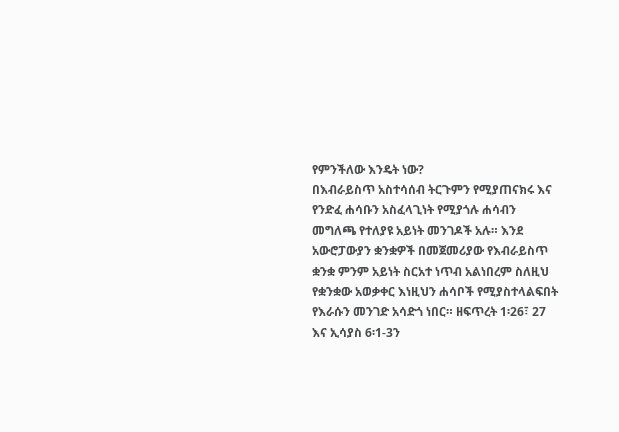የምንችለው እንዴት ነው?
በእብራይስጥ አስተሳሰብ ትርጉምን የሚያጠናክሩ እና የንድፈ ሐሳቡን አስፈላጊነት የሚያጎሉ ሐሳብን መግለጫ የተለያዩ አይነት መንገዶች አሉ። እንደ አውሮፓውያን ቋንቋዎች በመጀመሪያው የእብራይስጥ ቋንቋ ምንም አይነት ስርአተ ነጥብ አልነበረም ስለዚህ የቋንቋው አወቃቀር እነዚህን ሐሳቦች የሚያስተላልፍበት የእራሱን መንገድ አሳድጎ ነበር። ዘፍጥረት 1፡26፣ 27 እና ኢሳያስ 6፡1-3ን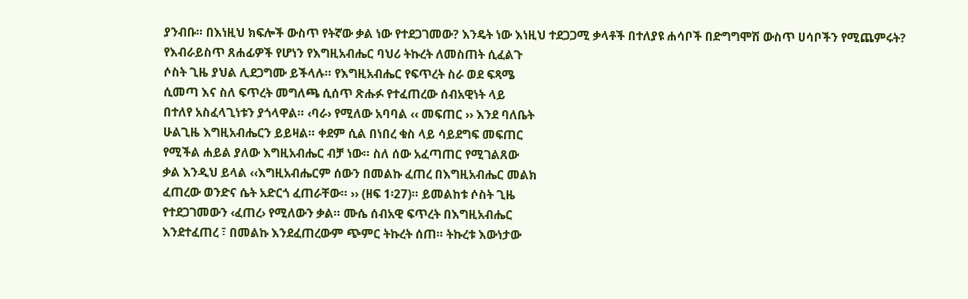ያንብቡ። በእነዚህ ክፍሎች ውስጥ የትኛው ቃል ነው የተደጋገመው? እንዴት ነው እነዚህ ተደጋጋሚ ቃላቶች በተለያዩ ሐሳቦች በድግግሞሽ ውስጥ ሀሳቦችን የሚጨምሩት?
የእብራይስጥ ጸሐፊዎች የሆነን የእግዚአብሔር ባህሪ ትኩረት ለመስጠት ሲፈልጉ
ሶስት ጊዜ ያህል ሊደጋግሙ ይችላሉ። የእግዚአብሔር የፍጥረት ስራ ወደ ፍጻሜ
ሲመጣ እና ስለ ፍጥረት መግለጫ ሲሰጥ ጽሑፉ የተፈጠረው ሰብአዊነት ላይ
በተለየ አስፈላጊነቱን ያጎላዋል። ‹ባራ› የሚለው አባባል ‹‹ መፍጠር ›› እንደ ባለቤት
ሁልጊዜ እግዚአብሔርን ይይዛል። ቀደም ሲል በነበረ ቁስ ላይ ሳይደግፍ መፍጠር
የሚችል ሐይል ያለው እግዚአብሔር ብቻ ነው። ስለ ሰው አፈጣጠር የሚገልጸው
ቃል እንዲህ ይላል ‹‹እግዚአብሔርም ሰውን በመልኩ ፈጠረ በእግዚአብሔር መልክ
ፈጠረው ወንድና ሴት አድርጎ ፈጠራቸው። ›› (ዘፍ 1፡27)። ይመልከቱ ሶስት ጊዜ
የተደጋገመውን ‹ፈጠረ› የሚለውን ቃል። ሙሴ ሰብአዊ ፍጥረት በእግዚአብሔር
እንደተፈጠረ ፣ በመልኩ እንደፈጠረውም ጭምር ትኩረት ሰጠ። ትኩረቱ እውነታው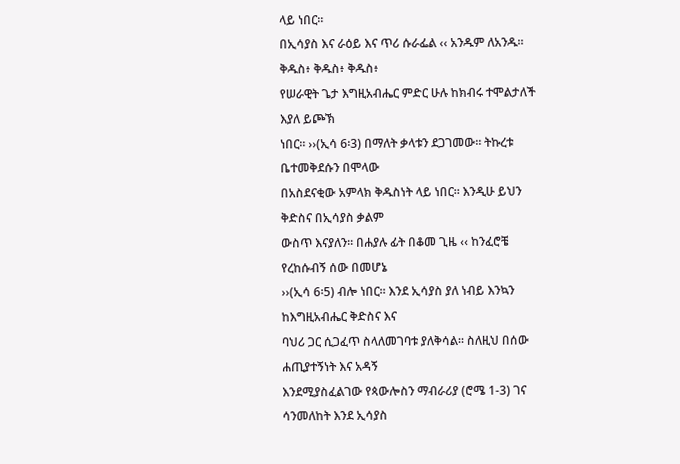ላይ ነበር።
በኢሳያስ እና ራዕይ እና ጥሪ ሱራፌል ‹‹ አንዱም ለአንዱ። ቅዱስ፥ ቅዱስ፥ ቅዱስ፥
የሠራዊት ጌታ እግዚአብሔር ምድር ሁሉ ከክብሩ ተሞልታለች እያለ ይጮኽ
ነበር። ››(ኢሳ 6፡3) በማለት ቃላቱን ደጋገመው። ትኩረቱ ቤተመቅደሱን በሞላው
በአስደናቂው አምላክ ቅዱስነት ላይ ነበር። እንዲሁ ይህን ቅድስና በኢሳያስ ቃልም
ውስጥ እናያለን። በሐያሉ ፊት በቆመ ጊዜ ‹‹ ከንፈሮቼ የረከሱብኝ ሰው በመሆኔ
››(ኢሳ 6፡5) ብሎ ነበር። እንደ ኢሳያስ ያለ ነብይ እንኳን ከእግዚአብሔር ቅድስና እና
ባህሪ ጋር ሲጋፈጥ ስላለመገባቱ ያለቅሳል። ስለዚህ በሰው ሐጢያተኝነት እና አዳኝ
እንደሚያስፈልገው የጳውሎስን ማብራሪያ (ሮሜ 1-3) ገና ሳንመለከት እንደ ኢሳያስ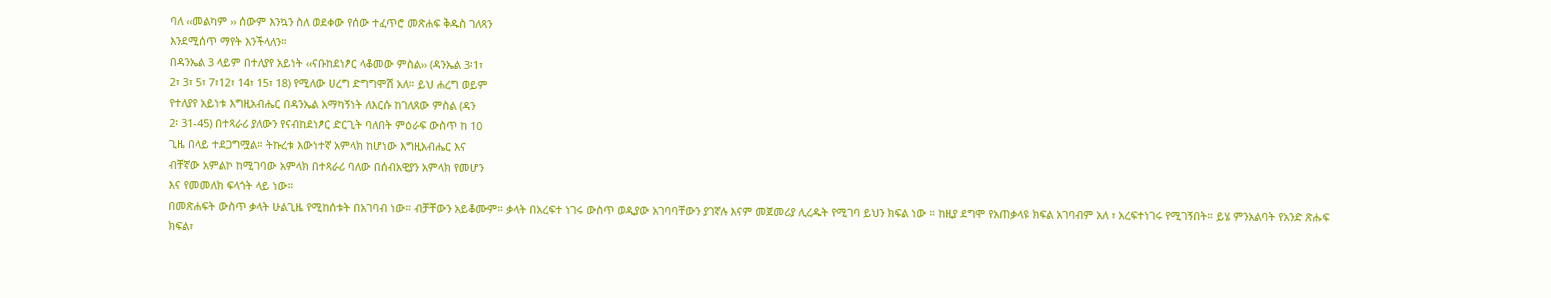ባለ ‹‹መልካም ›› ሰውም እንኳን ስለ ወደቀው የሰው ተፈጥሮ መጽሐፍ ቅዱስ ገለጻን
እንደሚሰጥ ማየት እንችላለን።
በዳንኤል 3 ላይም በተለያየ አይነት ‹‹ናቡከደነፆር ላቆመው ምስል›› (ዳንኤል 3፡1፣
2፣ 3፣ 5፣ 7፣12፣ 14፣ 15፣ 18) የሚለው ሀረግ ድግግሞሽ አለ። ይህ ሐረግ ወይም
የተለያየ አይነቱ እግዚአብሔር በዳንኤል አማካኝነት ለእርሱ ከገለጸው ምስል (ዳን
2፡ 31-45) በተጻራሪ ያለውን የናብከደነፆር ድርጊት ባለበት ምዕራፍ ውስጥ ከ 10
ጊዜ በላይ ተደጋግሟል። ትኩረቱ እውነተኛ አምላክ ከሆነው እግዚአብሔር እና
ብቸኛው አምልኮ ከሚገባው አምላክ በተጻራሪ ባለው በሰብአዊያን አምላክ የመሆን
እና የመመለክ ፍላጎት ላይ ነው።
በመጽሐፍት ውስጥ ቃላት ሁልጊዜ የሚከሰቱት በአገባብ ነው። ብቻቸውን አይቆሙም። ቃላት በአረፍተ ነገሩ ውስጥ ወዲያው አገባባቸውን ያገኛሉ እናም መጀመሪያ ሊረዱት የሚገባ ይህን ክፍል ነው ። ከዚያ ደግሞ የአጠቃላዩ ክፍል አገባብም አለ ፣ አረፍተነገሩ የሚገኝበት። ይሄ ምንአልባት የአንድ ጽሑፍ ክፍል፣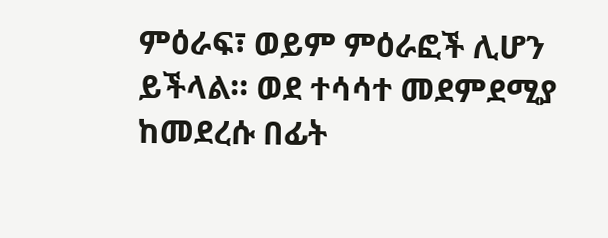ምዕራፍ፣ ወይም ምዕራፎች ሊሆን ይችላል። ወደ ተሳሳተ መደምደሚያ ከመደረሱ በፊት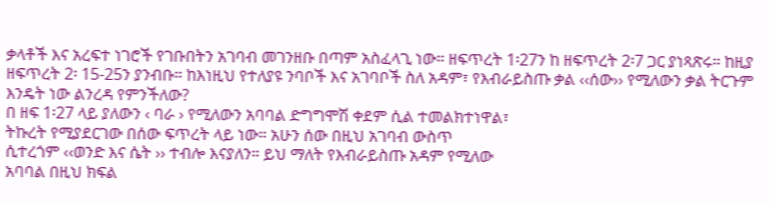ቃላቶች እና አረፍተ ነገሮች የገቡበትን አገባብ መገንዘቡ በጣም አስፈላጊ ነው። ዘፍጥረት 1፡27ን ከ ዘፍጥረት 2፡7 ጋር ያነጻጽሩ። ከዚያ ዘፍጥረት 2፡ 15-25ን ያንብቡ። ከእነዚህ የተለያዩ ንባቦች እና አገባቦች ስለ አዳም፣ የእብራይስጡ ቃል ‹‹ሰው›› የሚለውን ቃል ትርጉም እንዴት ነው ልንረዳ የምንችለው?
በ ዘፍ 1፡27 ላይ ያለውን ‹ ባራ › የሚለውን አባባል ድግግሞሽ ቀደም ሲል ተመልክተነዋል፣
ትኩረት የሚያደርገው በሰው ፍጥረት ላይ ነው። አሁን ሰው በዚህ አገባብ ውስጥ
ሲተረጎም ‹‹ወንድ እና ሴት ›› ተብሎ እናያለን። ይህ ማለት የእብራይስጡ አዳም የሚለው
አባባል በዚህ ክፍል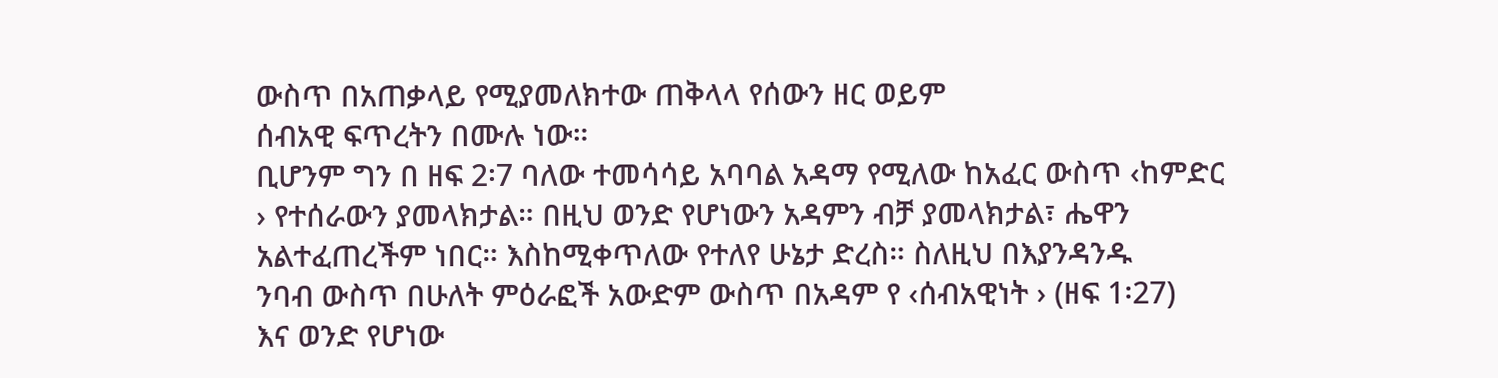ውስጥ በአጠቃላይ የሚያመለክተው ጠቅላላ የሰውን ዘር ወይም
ሰብአዊ ፍጥረትን በሙሉ ነው።
ቢሆንም ግን በ ዘፍ 2፡7 ባለው ተመሳሳይ አባባል አዳማ የሚለው ከአፈር ውስጥ ‹ከምድር
› የተሰራውን ያመላክታል። በዚህ ወንድ የሆነውን አዳምን ብቻ ያመላክታል፣ ሔዋን
አልተፈጠረችም ነበር። እስከሚቀጥለው የተለየ ሁኔታ ድረስ። ስለዚህ በእያንዳንዱ
ንባብ ውስጥ በሁለት ምዕራፎች አውድም ውስጥ በአዳም የ ‹ሰብአዊነት › (ዘፍ 1፡27)
እና ወንድ የሆነው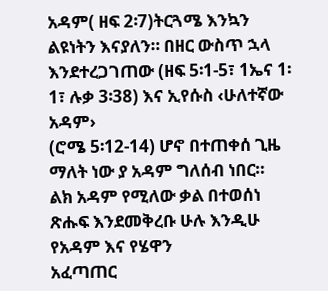አዳም( ዘፍ 2፡7)ትርጓሜ እንኳን ልዩነትን እናያለን። በዘር ውስጥ ኋላ
እንደተረጋገጠው (ዘፍ 5፡1-5፣ 1ኤና 1፡1፣ ሉቃ 3፡38) እና ኢየሱስ ‹ሁለተኛው አዳም›
(ሮሜ 5፡12-14) ሆኖ በተጠቀሰ ጊዜ ማለት ነው ያ አዳም ግለሰብ ነበር።
ልክ አዳም የሚለው ቃል በተወሰነ ጽሑፍ እንደመቅረቡ ሁሉ እንዲሁ የአዳም እና የሄዋን
አፈጣጠር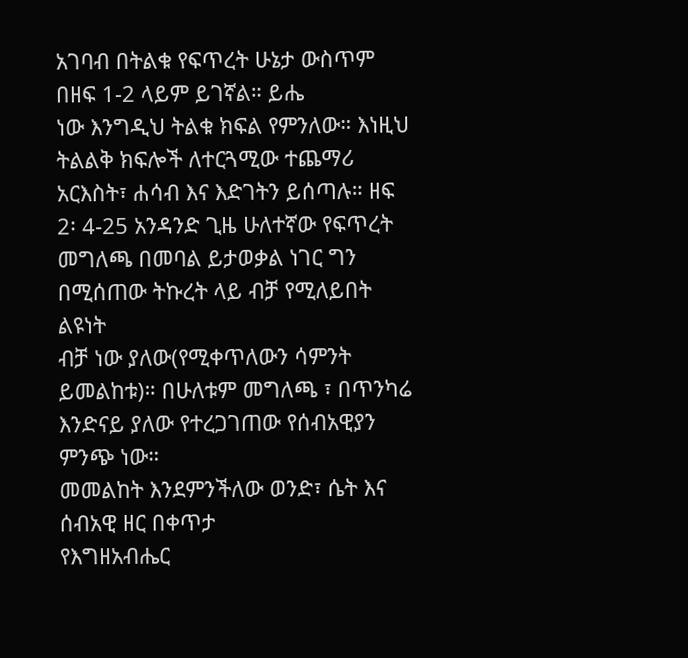አገባብ በትልቁ የፍጥረት ሁኔታ ውስጥም በዘፍ 1-2 ላይም ይገኛል። ይሔ
ነው እንግዲህ ትልቁ ክፍል የምንለው። እነዚህ ትልልቅ ክፍሎች ለተርጓሚው ተጨማሪ
አርእስት፣ ሐሳብ እና እድገትን ይሰጣሉ። ዘፍ 2፡ 4-25 አንዳንድ ጊዜ ሁለተኛው የፍጥረት
መግለጫ በመባል ይታወቃል ነገር ግን በሚሰጠው ትኩረት ላይ ብቻ የሚለይበት ልዩነት
ብቻ ነው ያለው(የሚቀጥለውን ሳምንት ይመልከቱ)። በሁለቱም መግለጫ ፣ በጥንካሬ
እንድናይ ያለው የተረጋገጠው የሰብአዊያን ምንጭ ነው።
መመልከት እንደምንችለው ወንድ፣ ሴት እና ሰብአዊ ዘር በቀጥታ
የእግዘአብሔር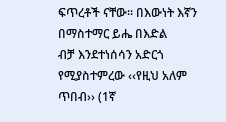ፍጥረቶች ናቸው። በእውነት እኛን በማስተማር ይሔ በእድል
ብቻ እንደተነሰሳን አድርጎ የሚያስተምረው ‹‹የዚህ አለም ጥበብ›› (1ኛ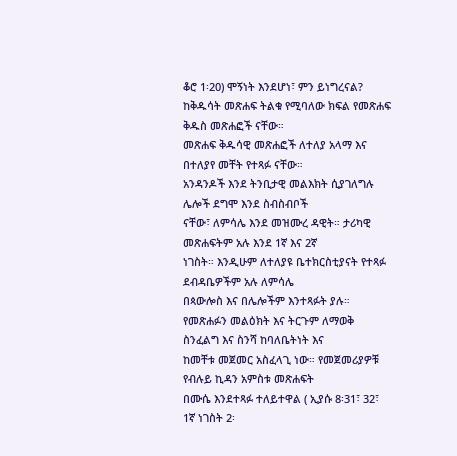ቆሮ 1፡20) ሞኝነት እንደሆነ፣ ምን ይነግረናል?
ከቅዱሳት መጽሐፍ ትልቁ የሚባለው ክፍል የመጽሐፍ ቅዱስ መጽሐፎች ናቸው።
መጽሐፍ ቅዱሳዊ መጽሐፎች ለተለያ አላማ እና በተለያየ መቸት የተጻፉ ናቸው።
አንዳንዶች እንደ ትንቢታዊ መልእክት ሲያገለግሉ ሌሎች ደግሞ እንደ ስብስብቦች
ናቸው፣ ለምሳሌ እንደ መዝሙረ ዳዊት። ታሪካዊ መጽሐፍትም አሉ እንደ 1ኛ እና 2ኛ
ነገስት። እንዲሁም ለተለያዩ ቤተክርስቲያናት የተጻፉ ደብዳቤዎችም አሉ ለምሳሌ
በጳውሎስ እና በሌሎችም እንተጻፉት ያሉ።
የመጽሐፉን መልዕክት እና ትርጉም ለማወቅ ስንፈልግ እና ስንሻ ከባለቤትነት እና
ከመቸቱ መጀመር አስፈላጊ ነው። የመጀመሪያዎቹ የብሉይ ኪዳን አምስቱ መጽሐፍት
በሙሴ እንደተጻፉ ተለይተዋል ( ኢያሱ 8፡31፣ 32፣ 1ኛ ነገስት 2፡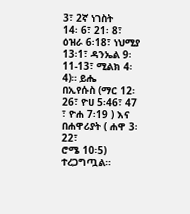3፣ 2ኛ ነገስት
14፡ 6፣ 21፡ 8፣ ዕዝራ 6፡18፣ ነህሚያ 13፡1፣ ዳንኤል 9፡11-13፣ ሚልክ 4፡4)። ይሔ
በኢየሱስ (ማር 12፡26፣ ዮሀ 5፡46፣ 47 ፣ ዮሐ 7፡19 ) እና በሐዋሪያት ( ሐዋ 3፡22፣
ሮሜ 10፡5) ተረጋግጧል።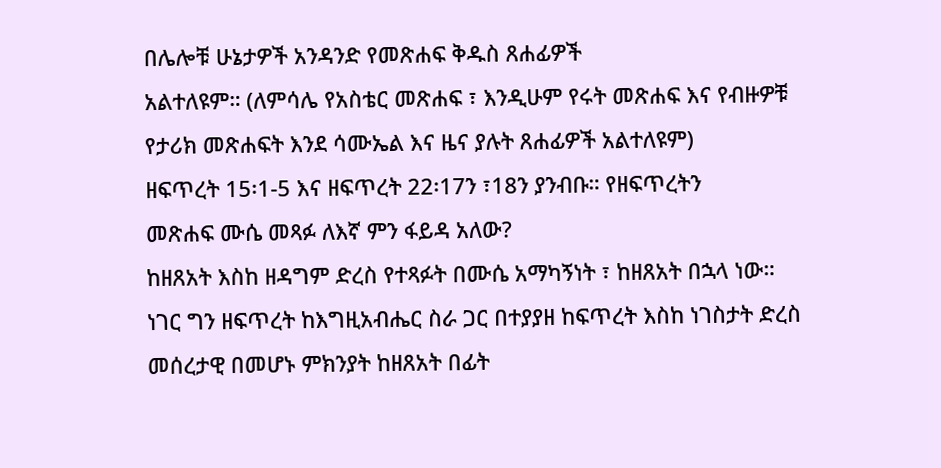በሌሎቹ ሁኔታዎች አንዳንድ የመጽሐፍ ቅዱስ ጸሐፊዎች
አልተለዩም። (ለምሳሌ የአስቴር መጽሐፍ ፣ እንዲሁም የሩት መጽሐፍ እና የብዙዎቹ
የታሪክ መጽሐፍት እንደ ሳሙኤል እና ዜና ያሉት ጸሐፊዎች አልተለዩም)
ዘፍጥረት 15፡1-5 እና ዘፍጥረት 22፡17ን ፣18ን ያንብቡ። የዘፍጥረትን
መጽሐፍ ሙሴ መጻፉ ለእኛ ምን ፋይዳ አለው?
ከዘጸአት እስከ ዘዳግም ድረስ የተጻፉት በሙሴ አማካኝነት ፣ ከዘጸአት በኋላ ነው።
ነገር ግን ዘፍጥረት ከእግዚአብሔር ስራ ጋር በተያያዘ ከፍጥረት እስከ ነገስታት ድረስ
መሰረታዊ በመሆኑ ምክንያት ከዘጸአት በፊት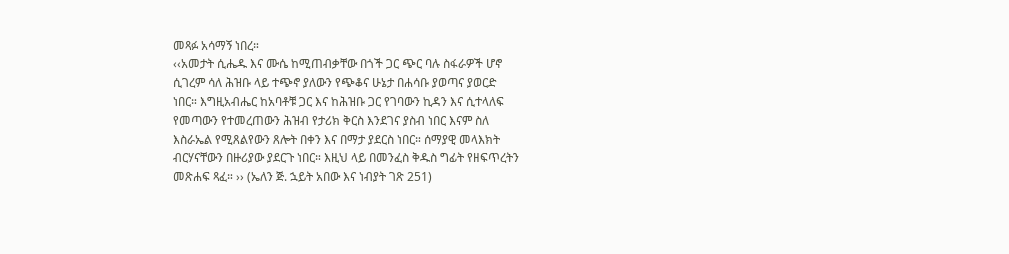መጻፉ አሳማኝ ነበረ።
‹‹አመታት ሲሔዱ እና ሙሴ ከሚጠብቃቸው በጎች ጋር ጭር ባሉ ስፋራዎች ሆኖ
ሲገረም ሳለ ሕዝቡ ላይ ተጭኖ ያለውን የጭቆና ሁኔታ በሐሳቡ ያወጣና ያወርድ
ነበር። እግዚአብሔር ከአባቶቹ ጋር እና ከሕዝቡ ጋር የገባውን ኪዳን እና ሲተላለፍ
የመጣውን የተመረጠውን ሕዝብ የታሪክ ቅርስ እንደገና ያስብ ነበር እናም ስለ
እስራኤል የሚጸልየውን ጸሎት በቀን እና በማታ ያደርስ ነበር። ሰማያዊ መላእክት
ብርሃናቸውን በዙሪያው ያደርጉ ነበር። እዚህ ላይ በመንፈስ ቅዱስ ግፊት የዘፍጥረትን
መጽሐፍ ጻፈ። ›› (ኤለን ጅ. ኋይት አበው እና ነብያት ገጽ 251)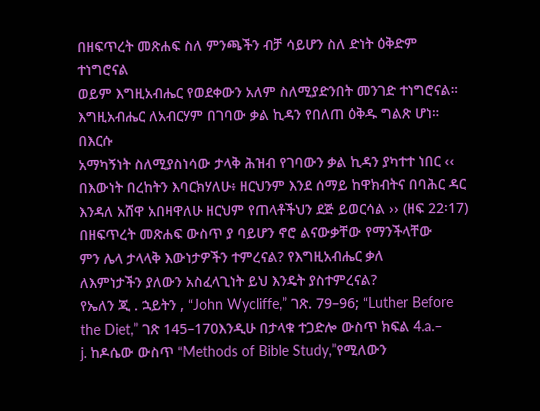በዘፍጥረት መጽሐፍ ስለ ምንጫችን ብቻ ሳይሆን ስለ ድነት ዕቅድም ተነግሮናል
ወይም እግዚአብሔር የወደቀውን አለም ስለሚያድንበት መንገድ ተነግሮናል።
እግዚአብሔር ለአብርሃም በገባው ቃል ኪዳን የበለጠ ዕቅዱ ግልጽ ሆነ። በእርሱ
አማካኝነት ስለሚያስነሳው ታላቅ ሕዝብ የገባውን ቃል ኪዳን ያካተተ ነበር ‹‹
በእውነት በረከትን እባርክሃለሁ፥ ዘርህንም እንደ ሰማይ ከዋክብትና በባሕር ዳር
እንዳለ አሸዋ አበዛዋለሁ ዘርህም የጠላቶችህን ደጅ ይወርሳል ›› (ዘፍ 22፡17)
በዘፍጥረት መጽሐፍ ውስጥ ያ ባይሆን ኖሮ ልናውቃቸው የማንችላቸው
ምን ሌላ ታላላቅ እውነታዎችን ተምረናል? የእግዚአብሔር ቃለ
ለእምነታችን ያለውን አስፈላጊነት ይህ እንዴት ያስተምረናል?
የኤለን ጂ . ኋይትን , “John Wycliffe,” ገጽ. 79–96; “Luther Before the Diet,” ገጽ 145–170እንዲሁ በታላቁ ተጋድሎ ውስጥ ክፍል 4.a.–
j. ከዶሴው ውስጥ “Methods of Bible Study,”የሚለውን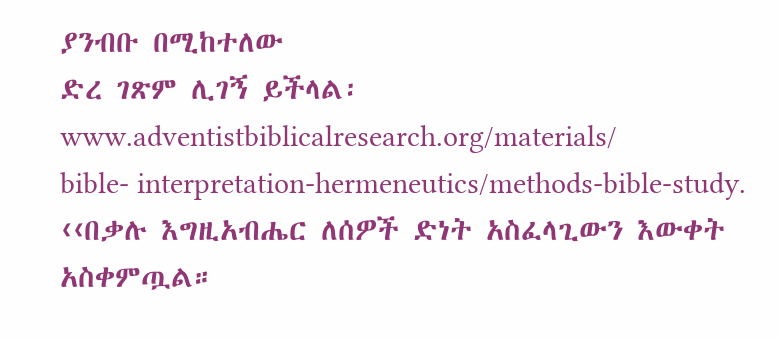ያንብቡ በሚከተለው
ድረ ገጽም ሊገኝ ይችላል፡ www.adventistbiblicalresearch.org/materials/
bible- interpretation-hermeneutics/methods-bible-study.
‹‹በቃሉ እግዚአብሔር ለሰዎች ድነት አስፈላጊውን እውቀት አስቀምጧል።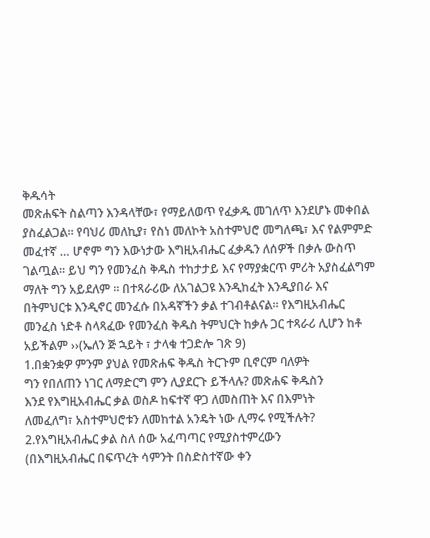ቅዱሳት
መጽሐፍት ስልጣን እንዳላቸው፣ የማይለወጥ የፈቃዱ መገለጥ እንደሆኑ መቀበል
ያስፈልጋል። የባህሪ መለኪያ፣ የስነ መለኮት አስተምህሮ መግለጫ፣ እና የልምምድ
መፈተኛ … ሆኖም ግን እውነታው እግዚአብሔር ፈቃዱን ለሰዎች በቃሉ ውስጥ
ገልጧል። ይህ ግን የመንፈስ ቅዱስ ተከታታይ እና የማያቋርጥ ምሪት አያስፈልግም
ማለት ግን አይደለም ። በተጻራሪው ለአገልጋዩ እንዲከፈት እንዲያበራ እና
በትምህርቱ እንዲኖር መንፈሱ በአዳኛችን ቃል ተገብቶልናል። የእግዚአብሔር
መንፈስ ነድቶ ስላጻፈው የመንፈስ ቅዱስ ትምህርት ከቃሉ ጋር ተጻራሪ ሊሆን ከቶ
አይችልም ››(ኤለን ጅ ኋይት ፣ ታላቁ ተጋድሎ ገጽ 9)
1.በቋንቋዎ ምንም ያህል የመጽሐፍ ቅዱስ ትርጉም ቢኖርም ባለዎት
ግን የበለጠን ነገር ለማድርግ ምን ሊያደርጉ ይችላሉ? መጽሐፍ ቅዱስን
እንደ የእግዚአብሔር ቃል ወስዶ ከፍተኛ ዋጋ ለመስጠት እና በእምነት
ለመፈለግ፣ አስተምህሮቱን ለመከተል አንዴት ነው ሊማሩ የሚችሉት?
2.የእግዚአብሔር ቃል ስለ ሰው አፈጣጣር የሚያስተምረውን
(በእግዚአብሔር በፍጥረት ሳምንት በስድስተኛው ቀን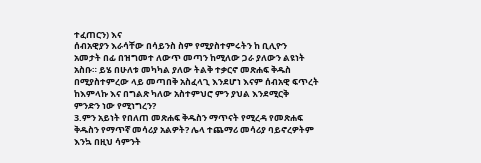ተፈጠርን) እና
ሰብአዊያን እራሳቸው በሳይንስ ስም የሚያስተምሩትን ከ ቢሊዮን
አመታት በፊ በዝግመተ ለውጥ መጣን ከሚለው ጋራ ያለውን ልዩነት
አስቡ። ይሄ በሁለቱ መካካል ያለው ትልቅ ተቃርኖ መጽሐፍ ቅዱስ
በሚያስተምረው ላይ መጣበቅ አስፈላጊ እንደሆነ እናም ሰብአዊ ፍጥረት
ከእምላኩ እና በግልጽ ካለው አስተምህሮ ምን ያህል እንደሚርቅ
ምንድን ነው የሚነግረን?
3.ምን አይነት የበለጠ መጽሐፍ ቅዱስን ማጥናት የሚረዳ የመጽሐፍ
ቅዱስን የማጥኛ መሳሪያ አልዎት? ሌላ ተጨማሪ መሳሪያ ባይኖረዎትም
እንኳ በዚህ ሳምንት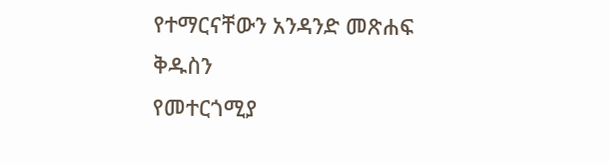የተማርናቸውን አንዳንድ መጽሐፍ ቅዱስን
የመተርጎሚያ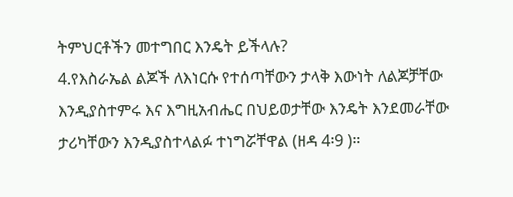ትምህርቶችን መተግበር እንዴት ይችላሉ?
4.የእስራኤል ልጆች ለእነርሱ የተሰጣቸውን ታላቅ እውነት ለልጆቻቸው
እንዲያስተምሩ እና እግዚአብሔር በህይወታቸው እንዴት እንደመራቸው
ታሪካቸውን እንዲያስተላልፉ ተነግሯቸዋል (ዘዳ 4፡9 )።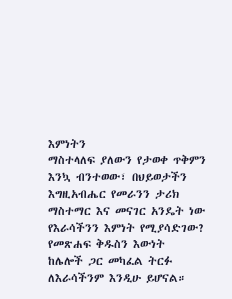እምነትን
ማስተላለፍ ያለውን የታወቀ ጥቅምን እንኳ ብንተወው፣ በህይወታችን
እግዚአብሔር የመራንን ታሪክ ማስተማር እና መናገር አንዴት ነው
የእራሳችንን እምነት የሚያሳድገው? የመጽሐፍ ቅዱስን እውነት
ከሌሎች ጋር መካፈል ትርፉ ለእራሳችንም እንዲሁ ይሆናል።